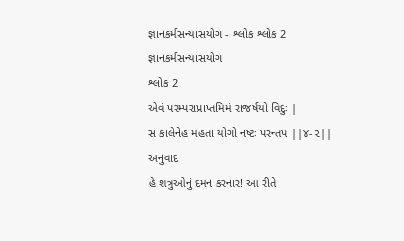જ્ઞાનકર્મસન્યાસયોગ - શ્લોક શ્લોક 2
જ્ઞાનકર્મસન્યાસયોગ
શ્લોક 2
એવં પરમ્પરાપ્રાપ્તમિમં રાજર્ષયો વિદુઃ |
સ કાલેનેહ મહતા યોગો નષ્ટઃ પરન્તપ ||૪-૨||
અનુવાદ
હે શત્રુઓનું દમન કરનાર! આ રીતે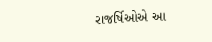રાજર્ષિઓએ આ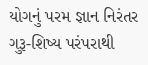યોગનું પરમ જ્ઞાન નિરંતર ગુરૂ-શિષ્ય પરંપરાથી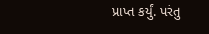પ્રાપ્ત કર્યું. પરંતુ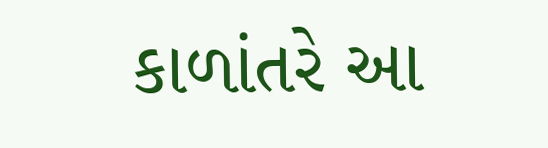કાળાંતરે આ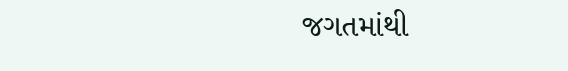જગતમાંથી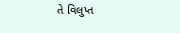તે વિલુપ્ત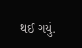થઈ ગયું.